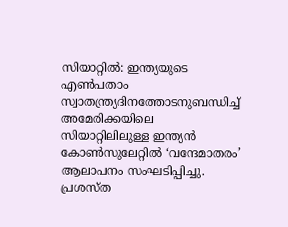സിയാറ്റിൽ: ഇന്ത്യയുടെ എൺപതാം സ്വാതന്ത്ര്യദിനത്തോടനുബന്ധിച്ച് അമേരിക്കയിലെ സിയാറ്റിലിലുള്ള ഇന്ത്യൻ കോൺസുലേറ്റിൽ ‘വന്ദേമാതരം’ ആലാപനം സംഘടിപ്പിച്ചു. പ്രശസ്ത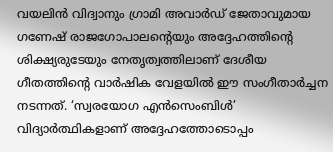വയലിൻ വിദ്വാനും ഗ്രാമി അവാർഡ് ജേതാവുമായ ഗണേഷ് രാജഗോപാലൻ്റെയും അദ്ദേഹത്തിൻ്റെ ശിക്ഷ്യരുടേയും നേതൃത്വത്തിലാണ് ദേശീയ ഗീതത്തിൻ്റെ വാർഷിക വേളയിൽ ഈ സംഗീതാർച്ചന നടന്നത്. ‘സ്വരയോഗ എൻസെംബിൾ’ വിദ്യാർത്ഥികളാണ് അദ്ദേഹത്തോടൊപ്പം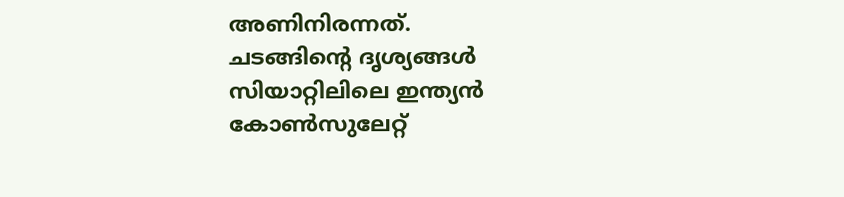അണിനിരന്നത്.
ചടങ്ങിൻ്റെ ദൃശ്യങ്ങൾ സിയാറ്റിലിലെ ഇന്ത്യൻ കോൺസുലേറ്റ്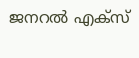ജനറൽ എക്സ്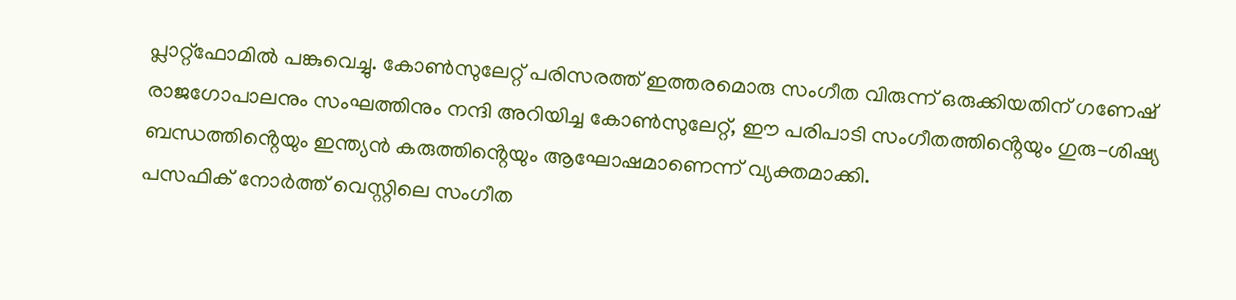പ്ലാറ്റ്ഫോമിൽ പങ്കുവെച്ചു. കോൺസുലേറ്റ് പരിസരത്ത് ഇത്തരമൊരു സംഗീത വിരുന്ന് ഒരുക്കിയതിന് ഗണേഷ് രാജഗോപാലനും സംഘത്തിനും നന്ദി അറിയിച്ച കോൺസുലേറ്റ്, ഈ പരിപാടി സംഗീതത്തിൻ്റെയും ഗുരു-ശിഷ്യ ബന്ധത്തിൻ്റെയും ഇന്ത്യൻ കരുത്തിൻ്റെയും ആഘോഷമാണെന്ന് വ്യക്തമാക്കി.
പസഫിക് നോർത്ത് വെസ്റ്റിലെ സംഗീത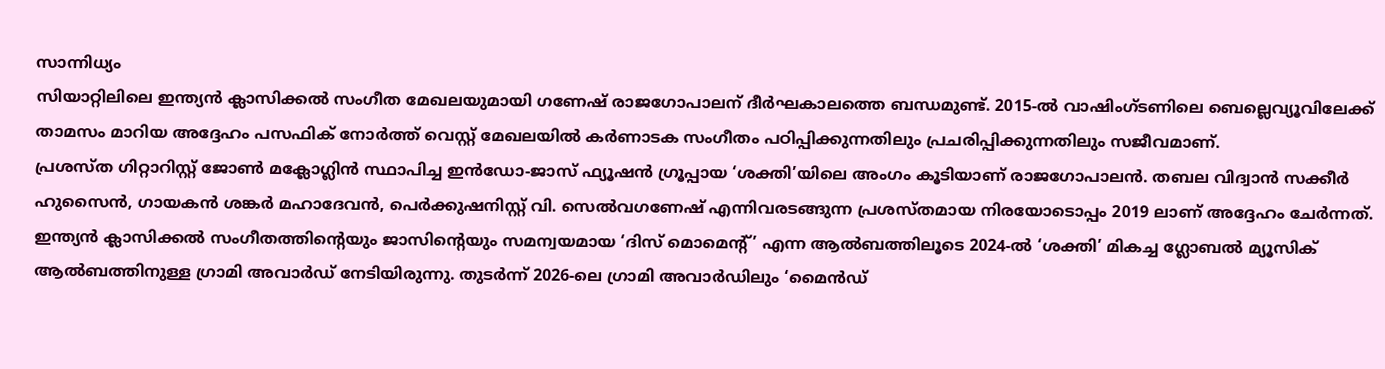സാന്നിധ്യം
സിയാറ്റിലിലെ ഇന്ത്യൻ ക്ലാസിക്കൽ സംഗീത മേഖലയുമായി ഗണേഷ് രാജഗോപാലന് ദീർഘകാലത്തെ ബന്ധമുണ്ട്. 2015-ൽ വാഷിംഗ്ടണിലെ ബെല്ലെവ്യൂവിലേക്ക് താമസം മാറിയ അദ്ദേഹം പസഫിക് നോർത്ത് വെസ്റ്റ് മേഖലയിൽ കർണാടക സംഗീതം പഠിപ്പിക്കുന്നതിലും പ്രചരിപ്പിക്കുന്നതിലും സജീവമാണ്.
പ്രശസ്ത ഗിറ്റാറിസ്റ്റ് ജോൺ മക്ലോഗ്ലിൻ സ്ഥാപിച്ച ഇൻഡോ-ജാസ് ഫ്യൂഷൻ ഗ്രൂപ്പായ ‘ശക്തി’യിലെ അംഗം കൂടിയാണ് രാജഗോപാലൻ. തബല വിദ്വാൻ സക്കീർ ഹുസൈൻ, ഗായകൻ ശങ്കർ മഹാദേവൻ, പെർക്കുഷനിസ്റ്റ് വി. സെൽവഗണേഷ് എന്നിവരടങ്ങുന്ന പ്രശസ്തമായ നിരയോടൊപ്പം 2019 ലാണ് അദ്ദേഹം ചേർന്നത്.
ഇന്ത്യൻ ക്ലാസിക്കൽ സംഗീതത്തിൻ്റെയും ജാസിൻ്റെയും സമന്വയമായ ‘ദിസ് മൊമെന്റ്’ എന്ന ആൽബത്തിലൂടെ 2024-ൽ ‘ശക്തി’ മികച്ച ഗ്ലോബൽ മ്യൂസിക് ആൽബത്തിനുള്ള ഗ്രാമി അവാർഡ് നേടിയിരുന്നു. തുടർന്ന് 2026-ലെ ഗ്രാമി അവാർഡിലും ‘മൈൻഡ്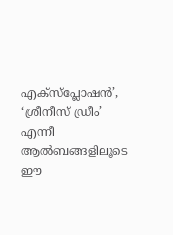എക്സ്പ്ലോഷൻ’, ‘ശ്രീനീസ് ഡ്രീം’ എന്നീ ആൽബങ്ങളിലൂടെ ഈ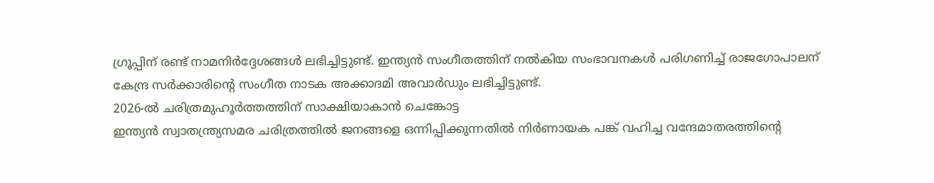ഗ്രൂപ്പിന് രണ്ട് നാമനിർദ്ദേശങ്ങൾ ലഭിച്ചിട്ടുണ്ട്. ഇന്ത്യൻ സംഗീതത്തിന് നൽകിയ സംഭാവനകൾ പരിഗണിച്ച് രാജഗോപാലന് കേന്ദ്ര സർക്കാരിൻ്റെ സംഗീത നാടക അക്കാദമി അവാർഡും ലഭിച്ചിട്ടുണ്ട്.
2026-ൽ ചരിത്രമുഹൂർത്തത്തിന് സാക്ഷിയാകാൻ ചെങ്കോട്ട
ഇന്ത്യൻ സ്വാതന്ത്ര്യസമര ചരിത്രത്തിൽ ജനങ്ങളെ ഒന്നിപ്പിക്കുന്നതിൽ നിർണായക പങ്ക് വഹിച്ച വന്ദേമാതരത്തിൻ്റെ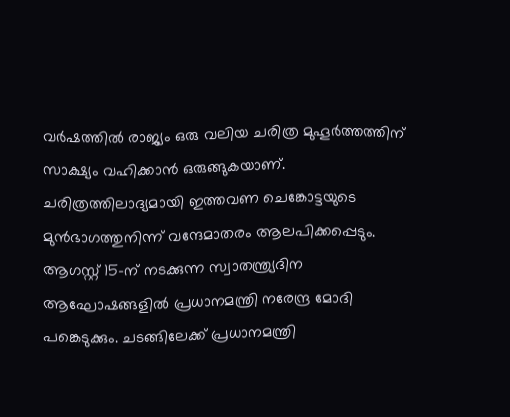വർഷത്തിൽ രാജ്യം ഒരു വലിയ ചരിത്ര മുഹൂർത്തത്തിന് സാക്ഷ്യം വഹിക്കാൻ ഒരുങ്ങുകയാണ്. ചരിത്രത്തിലാദ്യമായി ഇത്തവണ ചെങ്കോട്ടയുടെ മുൻഭാഗത്തുനിന്ന് വന്ദേമാതരം ആലപിക്കപ്പെടും.
ആഗസ്റ്റ് 15-ന് നടക്കുന്ന സ്വാതന്ത്ര്യദിന ആഘോഷങ്ങളിൽ പ്രധാനമന്ത്രി നരേന്ദ്ര മോദി പങ്കെടുക്കും. ചടങ്ങിലേക്ക് പ്രധാനമന്ത്രി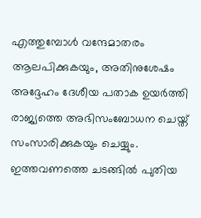എത്തുമ്പോൾ വന്ദേമാതരം ആലപിക്കുകയും, അതിനുശേഷം അദ്ദേഹം ദേശീയ പതാക ഉയർത്തി രാജ്യത്തെ അഭിസംബോധന ചെയ്ത് സംസാരിക്കുകയും ചെയ്യും. ഇത്തവണത്തെ ചടങ്ങിൽ പുതിയ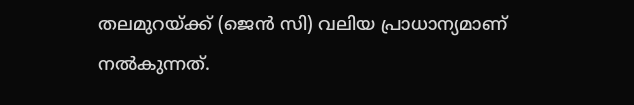തലമുറയ്ക്ക് (ജെൻ സി) വലിയ പ്രാധാന്യമാണ് നൽകുന്നത്.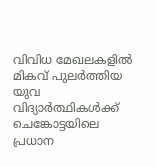വിവിധ മേഖലകളിൽ മികവ് പുലർത്തിയ യുവ വിദ്യാർത്ഥികൾക്ക് ചെങ്കോട്ടയിലെ പ്രധാന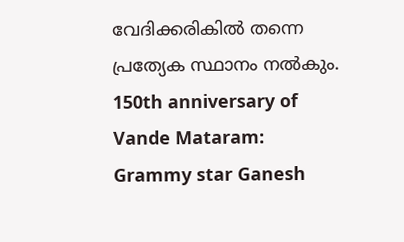വേദിക്കരികിൽ തന്നെ പ്രത്യേക സ്ഥാനം നൽകും.
150th anniversary of Vande Mataram: Grammy star Ganesh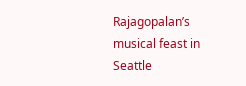Rajagopalan’s musical feast in Seattle